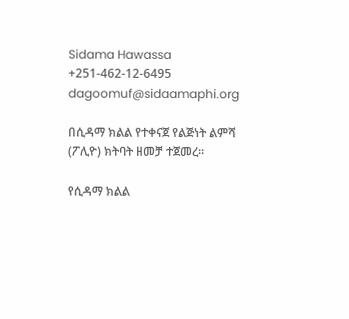Sidama Hawassa
+251-462-12-6495
dagoomuf@sidaamaphi.org

በሲዳማ ክልል የተቀናጀ የልጅነት ልምሻ (ፖሊዮ) ክትባት ዘመቻ ተጀመረ።

የሲዳማ ክልል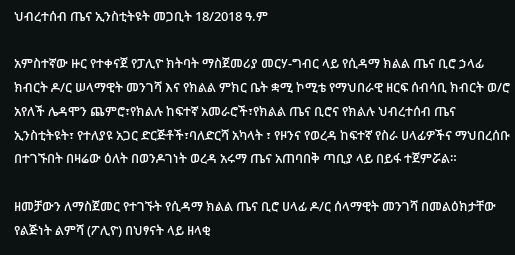ህብረተሰብ ጤና ኢንስቲትዩት መጋቢት 18/2018 ዓ.ም

አምስተኛው ዙር የተቀናጀ የፓሊዮ ክትባት ማስጀመሪያ መርሃ-ግብር ላይ የሲዳማ ክልል ጤና ቢሮ ኃላፊ ክብርት ዶ/ር ሠላማዊት መንገሻ እና የክልል ምክር ቤት ቋሚ ኮሚቴ የማህበራዊ ዘርፍ ሰብሳቢ ክብርት ወ/ሮ አየለች ሌዳሞን ጨምሮ፣የክልሉ ከፍተኛ አመራሮች፣የክልል ጤና ቢሮና የክልሉ ህብረተሰብ ጤና ኢንስቲትዩት፣ የተለያዩ አጋር ድርጅቶች፣ባለድርሻ አካላት ፣ የዞንና የወረዳ ከፍተኛ የስራ ሀላፊዎችና ማህበረሰቡ በተገኙበት በዛሬው ዕለት በወንዶገነት ወረዳ አሩማ ጤና አጠባበቅ ጣቢያ ላይ በይፋ ተጀምሯል።

ዘመቻውን ለማስጀመር የተገኙት የሲዳማ ክልል ጤና ቢሮ ሀላፊ ዶ/ር ሰላማዊት መንገሻ በመልዕክታቸው የልጅነት ልምሻ (ፖሊዮ) በህፃናት ላይ ዘላቂ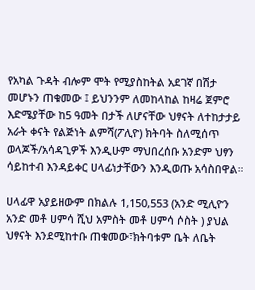የአካል ጉዳት ብሎም ሞት የሚያስከትል አደገኛ በሽታ መሆኑን ጠቁመው ፤ ይህንንም ለመከላከል ከዛሬ ጀምሮ እድሜያቸው ከ5 ዓመት በታች ለሆናቸው ህፃናት ለተከታታይ አራት ቀናት የልጅነት ልምሻ(ፖሊዮ) ክትባት ስለሚሰጥ ወላጆች/አሳዳጊዎች እንዲሁም ማህበረሰቡ አንድም ህፃን ሳይከተብ እንዳይቀር ሀላፊነታቸውን እንዲወጡ አሳስበዋል።

ሀላፊዋ አያይዘውም በክልሉ 1,150,553 (አንድ ሚሊዮን አንድ መቶ ሀምሳ ሺህ አምስት መቶ ሀምሳ ሶስት ) ያህል ህፃናት እንደሚከተቡ ጠቁመው፣ክትባቱም ቤት ለቤት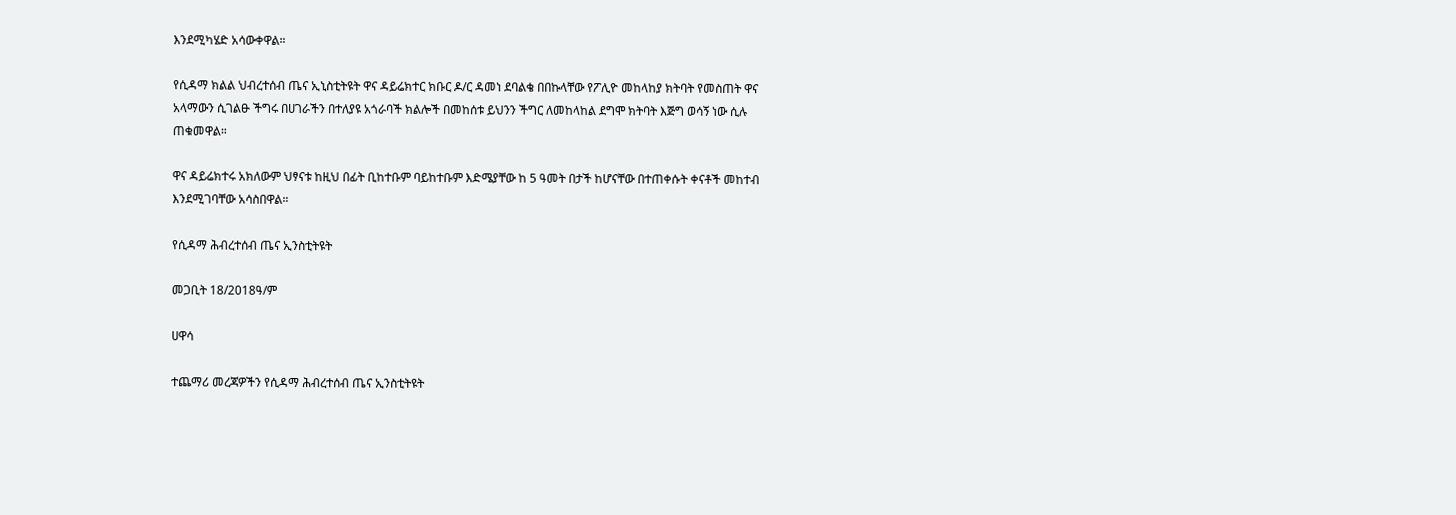እንደሚካሄድ አሳውቀዋል።

የሲዳማ ክልል ህብረተሰብ ጤና ኢኒስቲትዩት ዋና ዳይሬክተር ክቡር ዶ/ር ዳመነ ደባልቄ በበኩላቸው የፖሊዮ መከላከያ ክትባት የመስጠት ዋና አላማውን ሲገልፁ ችግሩ በሀገራችን በተለያዩ አጎራባች ክልሎች በመከሰቱ ይህንን ችግር ለመከላከል ደግሞ ክትባት እጅግ ወሳኝ ነው ሲሉ ጠቁመዋል።

ዋና ዳይሬክተሩ አክለውም ህፃናቱ ከዚህ በፊት ቢከተቡም ባይከተቡም እድሜያቸው ከ 5 ዓመት በታች ከሆናቸው በተጠቀሱት ቀናቶች መከተብ እንደሚገባቸው አሳስበዋል።

የሲዳማ ሕብረተሰብ ጤና ኢንስቲትዩት

መጋቢት 18/2018ዓ/ም

ሀዋሳ

ተጨማሪ መረጃዎችን የሲዳማ ሕብረተሰብ ጤና ኢንስቲትዩት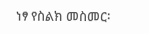ነፃ የስልክ መስመር፡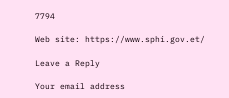7794

Web site: https://www.sphi.gov.et/

Leave a Reply

Your email address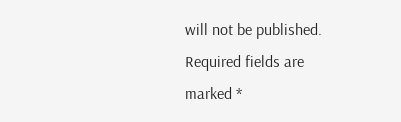will not be published. Required fields are marked *